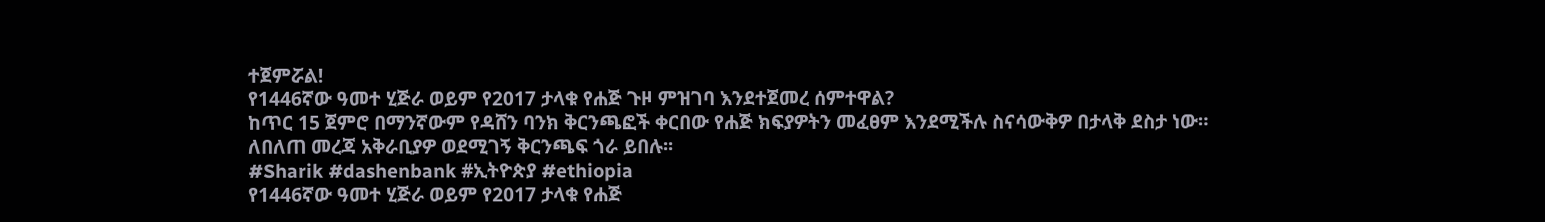ተጀምሯል!
የ1446ኛው ዓመተ ሂጅራ ወይም የ2017 ታላቁ የሐጅ ጉዞ ምዝገባ እንደተጀመረ ሰምተዋል?
ከጥር 15 ጀምሮ በማንኛውም የዳሸን ባንክ ቅርንጫፎች ቀርበው የሐጅ ክፍያዎትን መፈፀም እንደሚችሉ ስናሳውቅዎ በታላቅ ደስታ ነው።
ለበለጠ መረጃ አቅራቢያዎ ወደሚገኝ ቅርንጫፍ ጎራ ይበሉ፡፡
#Sharik #dashenbank #ኢትዮጵያ #ethiopia
የ1446ኛው ዓመተ ሂጅራ ወይም የ2017 ታላቁ የሐጅ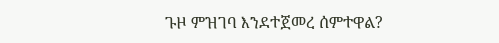ጉዞ ምዝገባ እንደተጀመረ ሰምተዋል?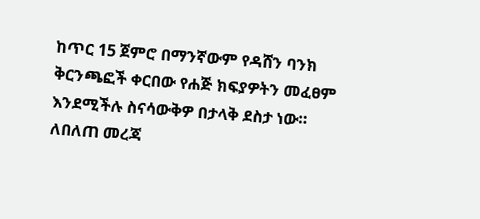ከጥር 15 ጀምሮ በማንኛውም የዳሸን ባንክ ቅርንጫፎች ቀርበው የሐጅ ክፍያዎትን መፈፀም እንደሚችሉ ስናሳውቅዎ በታላቅ ደስታ ነው።
ለበለጠ መረጃ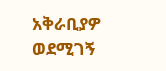አቅራቢያዎ ወደሚገኝ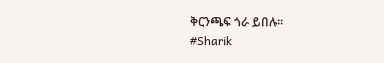ቅርንጫፍ ጎራ ይበሉ፡፡
#Sharik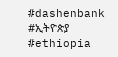#dashenbank #ኢትዮጵያ #ethiopia